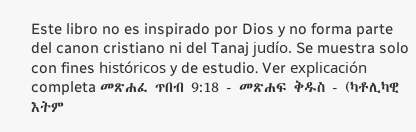Este libro no es inspirado por Dios y no forma parte del canon cristiano ni del Tanaj judío. Se muestra solo con fines históricos y de estudio. Ver explicación completa መጽሐፈ ጥበብ 9:18 - መጽሐፍ ቅዱስ - (ካቶሊካዊ እትም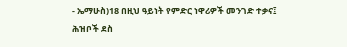- ኤማሁስ)18 በዚህ ዓይነት የምድር ነዋሪዎች መንገድ ተቃና፤ ሕዝቦች ደስ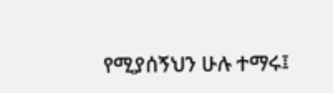የሚያሰኝህን ሁሉ ተማሩ፤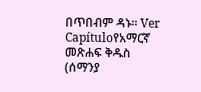በጥበብም ዳኑ። Ver Capítuloየአማርኛ መጽሐፍ ቅዱስ (ሰማንያ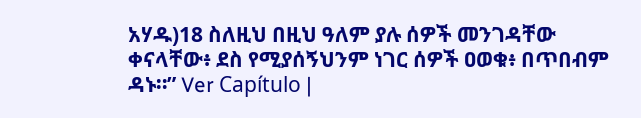አሃዱ)18 ስለዚህ በዚህ ዓለም ያሉ ሰዎች መንገዳቸው ቀናላቸው፥ ደስ የሚያሰኝህንም ነገር ሰዎች ዐወቁ፥ በጥበብም ዳኑ።” Ver Capítulo |